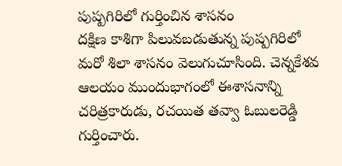పుష్పగిరిలో గుర్తించిన శాసనం
దక్షిణ కాశిగా పిలువబడుతున్న పుష్పగిరిలో మరో శిలా శాసనం వెలుగుచూసింది. చెన్నకేశవ ఆలయం ముందుభాగంలో ఈశాసనాన్ని చరిత్రకారుడు, రచయిత తవ్వా ఓబులరెడ్డి గుర్తించారు.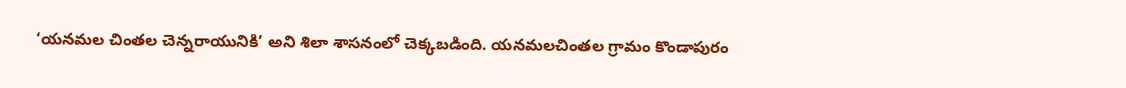‘యనమల చింతల చెన్నరాయునికి’ అని శిలా శాసనంలో చెక్కబడింది. యనమలచింతల గ్రామం కొండాపురం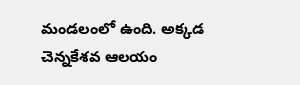మండలంలో ఉంది. అక్కడ చెన్నకేశవ ఆలయం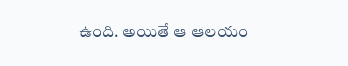ఉంది. అయితే ఆ ఆలయం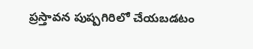ప్రస్తావన పుష్పగిరిలో చేయబడటం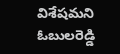విశేషమని ఓబులరెడ్డి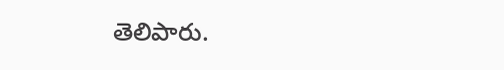తెలిపారు.